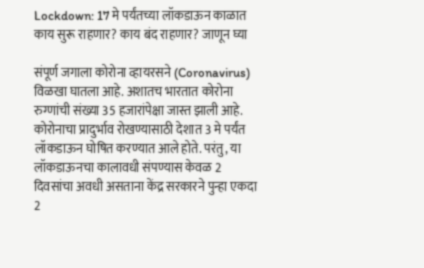Lockdown: 17 मे पर्यंतच्या लॉकडाऊन काळात काय सुरू राहणार? काय बंद राहणार? जाणून घ्या

संपूर्ण जगाला कोरोना व्हायरसने (Coronavirus) विळखा घातला आहे. अशातच भारतात कोरोना रुग्णांची संख्या 35 हजारांपेक्षा जास्त झाली आहे. कोरोनाचा प्रादुर्भाव रोखण्यासाठी देशात 3 मे पर्यंत लॉकडाऊन घोषित करण्यात आले होते. परंतु, या लॉकडाऊनचा कालावधी संपण्यास केवळ 2 दिवसांचा अवधी असताना केंद्र सरकारने पुन्हा एकदा 2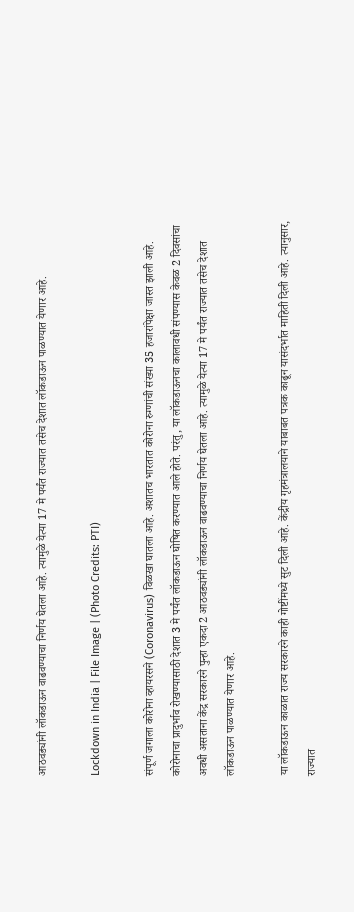आठवड्यांनी लॉकडाऊन वाढवण्याचा निर्णय घेतला आहे. त्यामुळे येत्या 17 मे पर्यंत राज्यात तसेच देशात लॉकडाऊन पाळण्यात येणार आहे.

Lockdown in India | File Image | (Photo Credits: PTI)

संपूर्ण जगाला कोरोना व्हायरसने (Coronavirus) विळखा घातला आहे. अशातच भारतात कोरोना रुग्णांची संख्या 35 हजारांपेक्षा जास्त झाली आहे. कोरोनाचा प्रादुर्भाव रोखण्यासाठी देशात 3 मे पर्यंत लॉकडाऊन घोषित करण्यात आले होते. परंतु, या लॉकडाऊनचा कालावधी संपण्यास केवळ 2 दिवसांचा अवधी असताना केंद्र सरकारने पुन्हा एकदा 2 आठवड्यांनी लॉकडाऊन वाढवण्याचा निर्णय घेतला आहे. त्यामुळे येत्या 17 मे पर्यंत राज्यात तसेच देशात लॉकडाऊन पाळण्यात येणार आहे.

या लॉकडाऊन काळात राज्य सरकारने काही गोष्टींमध्ये सुट दिली आहे. केंद्रीय गृहमंत्रालयाने याबाबत पत्रक काढून यासंदर्भात माहिती दिली आहे. त्यानुसार, राज्यात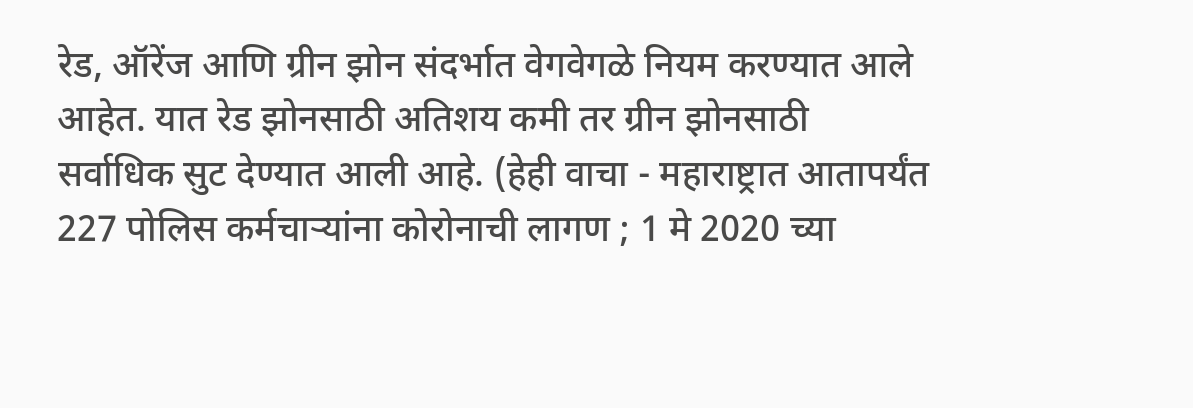रेड, ऑरेंज आणि ग्रीन झोन संदर्भात वेगवेगळे नियम करण्यात आले आहेत. यात रेड झोनसाठी अतिशय कमी तर ग्रीन झोनसाठी सर्वाधिक सुट देण्यात आली आहे. (हेही वाचा - महाराष्ट्रात आतापर्यंत 227 पोलिस कर्मचाऱ्यांना कोरोनाची लागण ; 1 मे 2020 च्या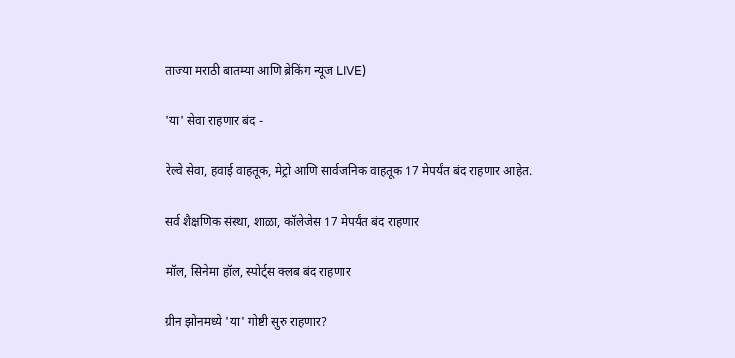ताज्या मराठी बातम्या आणि ब्रेकिंग न्यूज LIVE)

'या' सेवा राहणार बंद -

रेल्वे सेवा, हवाई वाहतूक, मेट्रो आणि सार्वजनिक वाहतूक 17 मेपर्यंत बंद राहणार आहेत.

सर्व शैक्षणिक संस्था, शाळा, कॉलेजेस 17 मेपर्यंत बंद राहणार

मॉल, सिनेमा हॉल, स्पोर्ट्स क्लब बंद राहणार

ग्रीन झोनमध्ये 'या' गोष्टी सुरु राहणार?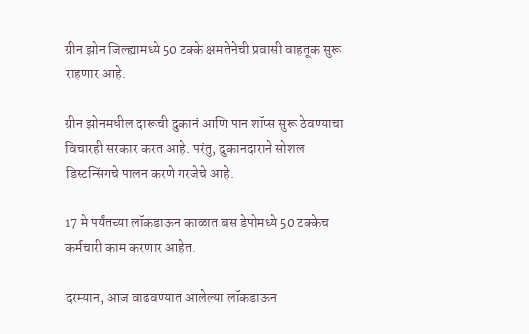ग्रीन झोन जिल्ह्यामध्ये 50 टक्के क्षमतेनेची प्रवासी वाहतूक सुरू राहणार आहे.

ग्रीन झोनमधील दारूची दुकानं आणि पान शॉप्स सुरू ठेवण्याचा विचारही सरकार करत आहे. परंतु, दुकानदाराने सोशल डिस्टन्सिंगचे पालन करणे गरजेचे आहे.

17 मे पर्यंतच्या लॉकडाऊन काळात बस डेपोमध्ये 50 टक्केच कर्मचारी काम करणार आहेत.

दरम्यान, आज वाढवण्यात आलेल्या लॉकडाऊन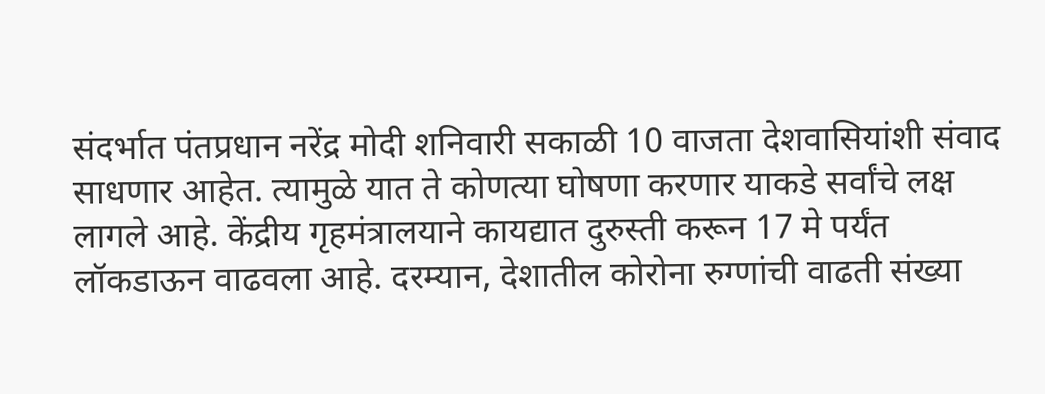संदर्भात पंतप्रधान नरेंद्र मोदी शनिवारी सकाळी 10 वाजता देशवासियांशी संवाद साधणार आहेत. त्यामुळे यात ते कोणत्या घोषणा करणार याकडे सर्वांचे लक्ष लागले आहे. केंद्रीय गृहमंत्रालयाने कायद्यात दुरुस्ती करून 17 मे पर्यंत लॉकडाऊन वाढवला आहे. दरम्यान, देशातील कोरोना रुग्णांची वाढती संख्या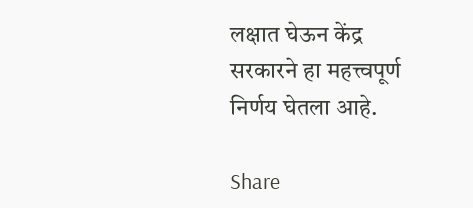लक्षात घेऊन केंद्र सरकारने हा महत्त्वपूर्ण निर्णय घेतला आहे.

Share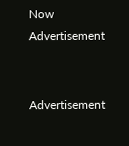Now
Advertisement


Advertisement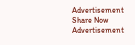Advertisement
Share Now
Advertisement